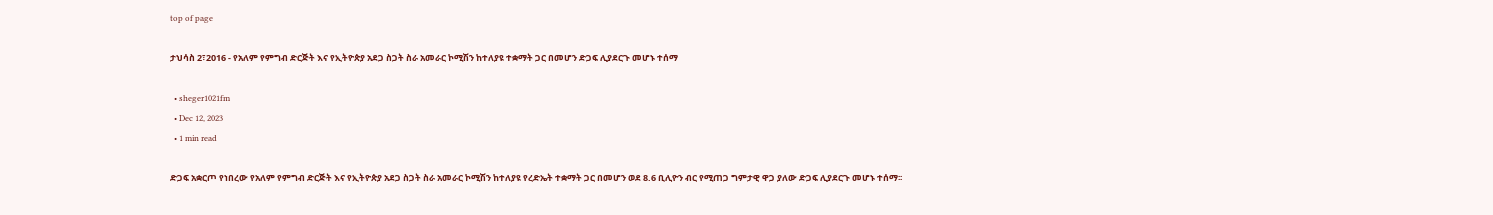top of page

ታህሳስ 2፣2016 - የአለም የምግብ ድርጅት እና የኢትዮጵያ አደጋ ስጋት ስራ አመራር ኮሚሽን ከተለያዩ ተቋማት ጋር በመሆን ድጋፍ ሊያደርጉ መሆኑ ተሰማ

  • sheger1021fm
  • Dec 12, 2023
  • 1 min read

ድጋፍ አቋርጦ የነበረው የአለም የምግብ ድርጅት እና የኢትዮጵያ አደጋ ስጋት ስራ አመራር ኮሚሽን ከተለያዩ የረድኤት ተቋማት ጋር በመሆን ወደ 8.6 ቢሊዮን ብር የሚጠጋ ግምታዊ ዋጋ ያለው ድጋፍ ሊያደርጉ መሆኑ ተሰማ፡፡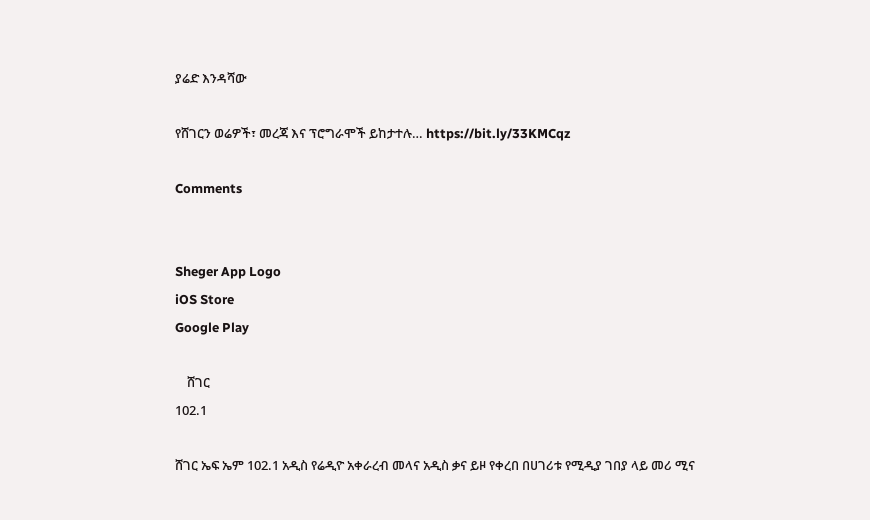ያሬድ እንዳሻው

የሸገርን ወሬዎች፣ መረጃ እና ፕሮግራሞች ይከታተሉ… https://bit.ly/33KMCqz

Comments


Sheger App Logo
iOS Store
Google Play

    ሸገር
102.1

ሸገር ኤፍ ኤም 102.1 አዲስ የሬዲዮ አቀራረብ መላና አዲስ ቃና ይዞ የቀረበ በሀገሪቱ የሚዲያ ገበያ ላይ መሪ ሚና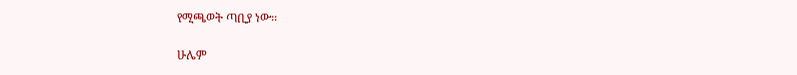የሚጫወት ጣቢያ ነው፡፡

ሁሌም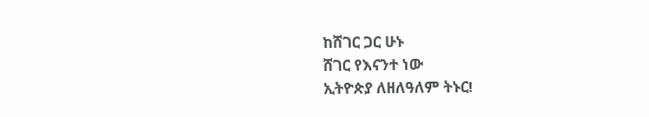ከሸገር ጋር ሁኑ
ሸገር የእናንተ ነው
ኢትዮጵያ ለዘለዓለም ትኑር!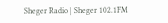Sheger Radio | Sheger 102.1FM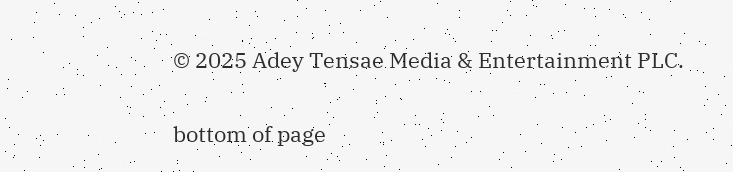© 2025 Adey Tensae Media & Entertainment PLC.

bottom of page